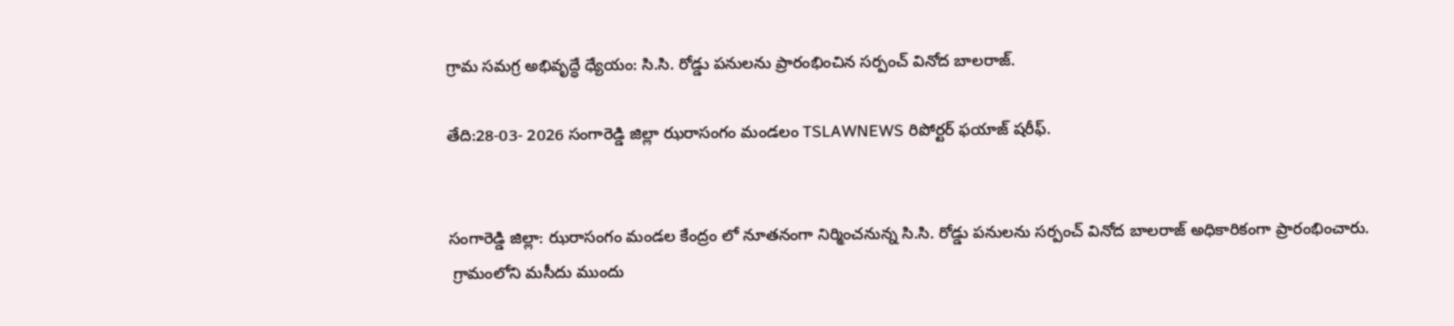గ్రామ సమగ్ర అభివృద్ధే ధ్యేయం: సి.సి. రోడ్డు పనులను ప్రారంభించిన సర్పంచ్ వినోద బాలరాజ్.

తేది:28-03- 2026 సంగారెడ్డి జిల్లా ఝరాసంగం మండలం TSLAWNEWS రిపోర్టర్ ఫయాజ్ షరీఫ్.


సంగారెడ్డి జిల్లా: ఝరాసంగం మండల కేంద్రం లో నూతనంగా నిర్మించనున్న సి.సి. రోడ్డు పనులను సర్పంచ్ వినోద బాలరాజ్ అధికారికంగా ప్రారంభించారు.
 గ్రామంలోని మసీదు ముందు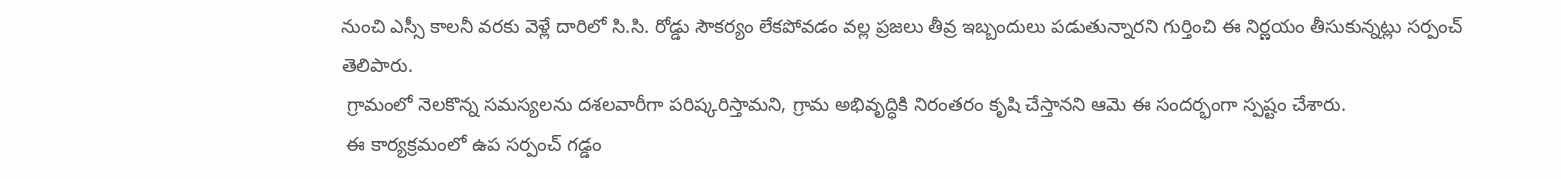నుంచి ఎస్సీ కాలనీ వరకు వెళ్లే దారిలో సి.సి. రోడ్డు సౌకర్యం లేకపోవడం వల్ల ప్రజలు తీవ్ర ఇబ్బందులు పడుతున్నారని గుర్తించి ఈ నిర్ణయం తీసుకున్నట్లు సర్పంచ్ తెలిపారు.
 గ్రామంలో నెలకొన్న సమస్యలను దశలవారీగా పరిష్కరిస్తామని, గ్రామ అభివృద్ధికి నిరంతరం కృషి చేస్తానని ఆమె ఈ సందర్భంగా స్పష్టం చేశారు.
 ఈ కార్యక్రమంలో ఉప సర్పంచ్ గడ్డం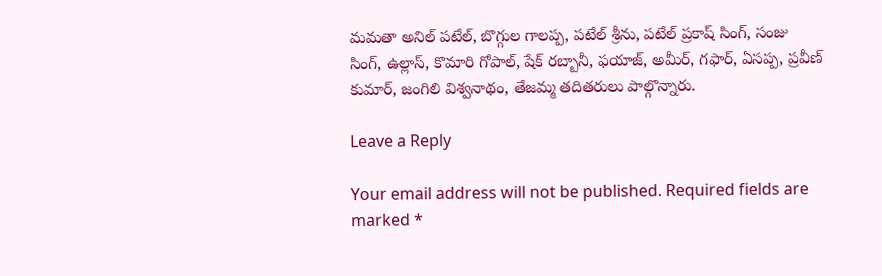మమతా అనిల్ పటేల్, బొగ్గుల గాలప్ప, పటేల్ శ్రీను, పటేల్ ప్రకాష్ సింగ్, సంజు సింగ్, ఉల్లాస్, కొమారి గోపాల్, షేక్ రబ్బానీ, ఫయాజ్, అమీర్, గఫార్, ఏసప్ప, ప్రవీణ్ కుమార్, జంగిలి విశ్వనాథం, తేజమ్మ తదితరులు పాల్గొన్నారు.

Leave a Reply

Your email address will not be published. Required fields are marked *